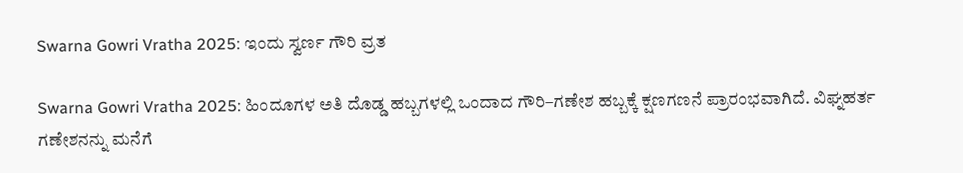Swarna Gowri Vratha 2025: ಇಂದು ಸ್ವರ್ಣ ಗೌರಿ ವ್ರತ

Swarna Gowri Vratha 2025: ಹಿಂದೂಗಳ ಅತಿ ದೊಡ್ಡ ಹಬ್ಬಗಳಲ್ಲಿ ಒಂದಾದ ಗೌರಿ–ಗಣೇಶ ಹಬ್ಬಕ್ಕೆ ಕ್ಷಣಗಣನೆ ಪ್ರಾರಂಭವಾಗಿದೆ. ವಿಘ್ನಹರ್ತ ಗಣೇಶನನ್ನು ಮನೆಗೆ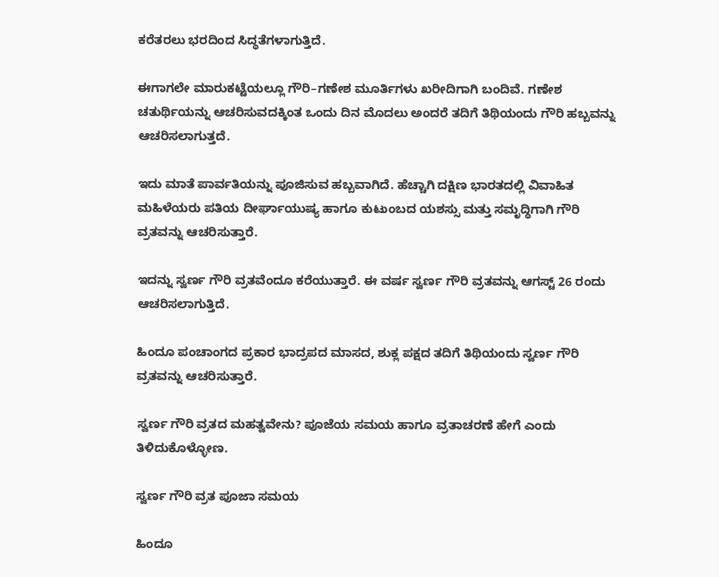ಕರೆತರಲು ಭರದಿಂದ ಸಿದ್ಧತೆಗಳಾಗುತ್ತಿದೆ.

ಈಗಾಗಲೇ ಮಾರುಕಟ್ಟೆಯಲ್ಲೂ ಗೌರಿ–ಗಣೇಶ ಮೂರ್ತಿಗಳು ಖರೀದಿಗಾಗಿ ಬಂದಿವೆ. ಗಣೇಶ ಚತುರ್ಥಿಯನ್ನು ಆಚರಿಸುವದಕ್ಕಿಂತ ಒಂದು ದಿನ ಮೊದಲು ಅಂದರೆ ತದಿಗೆ ತಿಥಿಯಂದು ಗೌರಿ ಹಬ್ಬವನ್ನು ಆಚರಿಸಲಾಗುತ್ತದೆ.

ಇದು ಮಾತೆ ಪಾರ್ವತಿಯನ್ನು ಪೂಜಿಸುವ ಹಬ್ಬವಾಗಿದೆ. ಹೆಚ್ಚಾಗಿ ದಕ್ಷಿಣ ಭಾರತದಲ್ಲಿ ವಿವಾಹಿತ ಮಹಿಳೆಯರು ಪತಿಯ ದೀರ್ಘಾಯುಷ್ಯ ಹಾಗೂ ಕುಟುಂಬದ ಯಶಸ್ಸು ಮತ್ತು ಸಮೃದ್ಧಿಗಾಗಿ ಗೌರಿ ವ್ರತವನ್ನು ಆಚರಿಸುತ್ತಾರೆ.

ಇದನ್ನು ಸ್ವರ್ಣ ಗೌರಿ ವ್ರತವೆಂದೂ ಕರೆಯುತ್ತಾರೆ. ಈ ವರ್ಷ ಸ್ವರ್ಣ ಗೌರಿ ವ್ರತವನ್ನು ಆಗಸ್ಟ್‌ 26 ರಂದು ಆಚರಿಸಲಾಗುತ್ತಿದೆ.

ಹಿಂದೂ ಪಂಚಾಂಗದ ಪ್ರಕಾರ ಭಾದ್ರಪದ ಮಾಸದ, ಶುಕ್ಲ ಪಕ್ಷದ ತದಿಗೆ ತಿಥಿಯಂದು ಸ್ವರ್ಣ ಗೌರಿ ವ್ರತವನ್ನು ಆಚರಿಸುತ್ತಾರೆ.

ಸ್ವರ್ಣ ಗೌರಿ ವ್ರತದ ಮಹತ್ವವೇನು? ಪೂಜೆಯ ಸಮಯ ಹಾಗೂ ವ್ರತಾಚರಣೆ ಹೇಗೆ ಎಂದು ತಿಳಿದುಕೊಳ್ಳೋಣ.

ಸ್ವರ್ಣ ಗೌರಿ ವ್ರತ ಪೂಜಾ ಸಮಯ

ಹಿಂದೂ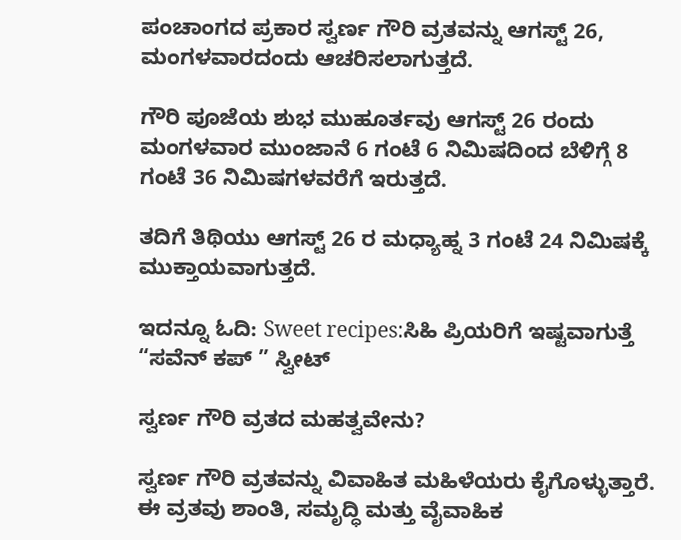ಪಂಚಾಂಗದ ಪ್ರಕಾರ ಸ್ವರ್ಣ ಗೌರಿ ವ್ರತವನ್ನು ಆಗಸ್ಟ್‌ 26, ಮಂಗಳವಾರದಂದು ಆಚರಿಸಲಾಗುತ್ತದೆ.

ಗೌರಿ ಪೂಜೆಯ ಶುಭ ಮುಹೂರ್ತವು ಆಗಸ್ಟ್‌ 26 ರಂದು ಮಂಗಳವಾರ ಮುಂಜಾನೆ 6 ಗಂಟೆ 6 ನಿಮಿಷದಿಂದ ಬೆಳಿಗ್ಗೆ 8 ಗಂಟೆ 36 ನಿಮಿಷಗಳವರೆಗೆ ಇರುತ್ತದೆ.

ತದಿಗೆ ತಿಥಿಯು ಆಗಸ್ಟ್‌ 26 ರ ಮಧ್ಯಾಹ್ನ 3 ಗಂಟೆ 24 ನಿಮಿಷಕ್ಕೆ ಮುಕ್ತಾಯವಾಗುತ್ತದೆ.

ಇದನ್ನೂ ಓದಿ: Sweet recipes:ಸಿಹಿ ಪ್ರಿಯರಿಗೆ ಇಷ್ಟವಾಗುತ್ತೆ “ಸವೆನ್‌ ಕಪ್‌‌ ” ಸ್ವೀಟ್

ಸ್ವರ್ಣ ಗೌರಿ ವ್ರತದ ಮಹತ್ವವೇನು?

ಸ್ವರ್ಣ ಗೌರಿ ವ್ರತವನ್ನು ವಿವಾಹಿತ ಮಹಿಳೆಯರು ಕೈಗೊಳ್ಳುತ್ತಾರೆ. ಈ ವ್ರತವು ಶಾಂತಿ, ಸಮೃದ್ಧಿ ಮತ್ತು ವೈವಾಹಿಕ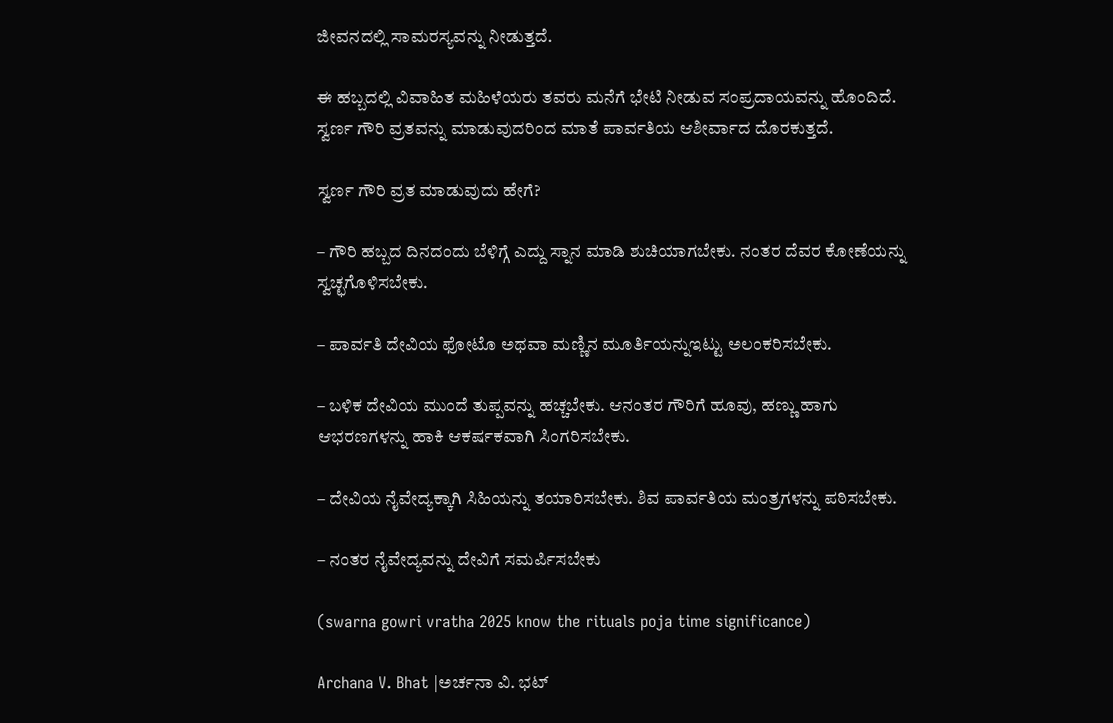ಜೀವನದಲ್ಲಿ ಸಾಮರಸ್ಯವನ್ನು ನೀಡುತ್ತದೆ.

ಈ ಹಬ್ಬದಲ್ಲಿ ವಿವಾಹಿತ ಮಹಿಳೆಯರು ತವರು ಮನೆಗೆ ಭೇಟಿ ನೀಡುವ ಸಂಪ್ರದಾಯವನ್ನು ಹೊಂದಿದೆ. ಸ್ವರ್ಣ ಗೌರಿ ವ್ರತವನ್ನು ಮಾಡುವುದರಿಂದ ಮಾತೆ ಪಾರ್ವತಿಯ ಆಶೀರ್ವಾದ ದೊರಕುತ್ತದೆ.

ಸ್ವರ್ಣ ಗೌರಿ ವ್ರತ ಮಾಡುವುದು ಹೇಗೆ?

– ಗೌರಿ ಹಬ್ಬದ ದಿನದಂದು ಬೆಳಿಗ್ಗೆ ಎದ್ದು ಸ್ನಾನ ಮಾಡಿ ಶುಚಿಯಾಗಬೇಕು. ನಂತರ ದೆವರ ಕೋಣೆಯನ್ನು ಸ್ವಚ್ಛಗೊಳಿಸಬೇಕು.

– ಪಾರ್ವತಿ ದೇವಿಯ ಫೋಟೊ ಅಥವಾ ಮಣ್ಣಿನ ಮೂರ್ತಿಯನ್ನುಇಟ್ಟು ಅಲಂಕರಿಸಬೇಕು.

– ಬಳಿಕ ದೇವಿಯ ಮುಂದೆ ತುಪ್ಪವನ್ನು ಹಚ್ಚಬೇಕು. ಆನಂತರ ಗೌರಿಗೆ ಹೂವು, ಹಣ್ಣು ಹಾಗು ಆಭರಣಗಳನ್ನು ಹಾಕಿ ಆಕರ್ಷಕವಾಗಿ ಸಿಂಗರಿಸಬೇಕು.

– ದೇವಿಯ ನೈವೇದ್ಯಕ್ಕಾಗಿ ಸಿಹಿಯನ್ನು ತಯಾರಿಸಬೇಕು. ಶಿವ ಪಾರ್ವತಿಯ ಮಂತ್ರಗಳನ್ನು ಪಠಿಸಬೇಕು.

– ನಂತರ ನೈವೇದ್ಯವನ್ನು ದೇವಿಗೆ ಸಮರ್ಪಿಸಬೇಕು

(swarna gowri vratha 2025 know the rituals poja time significance)

Archana V. Bhat |ಅರ್ಚನಾ ವಿ. ಭಟ್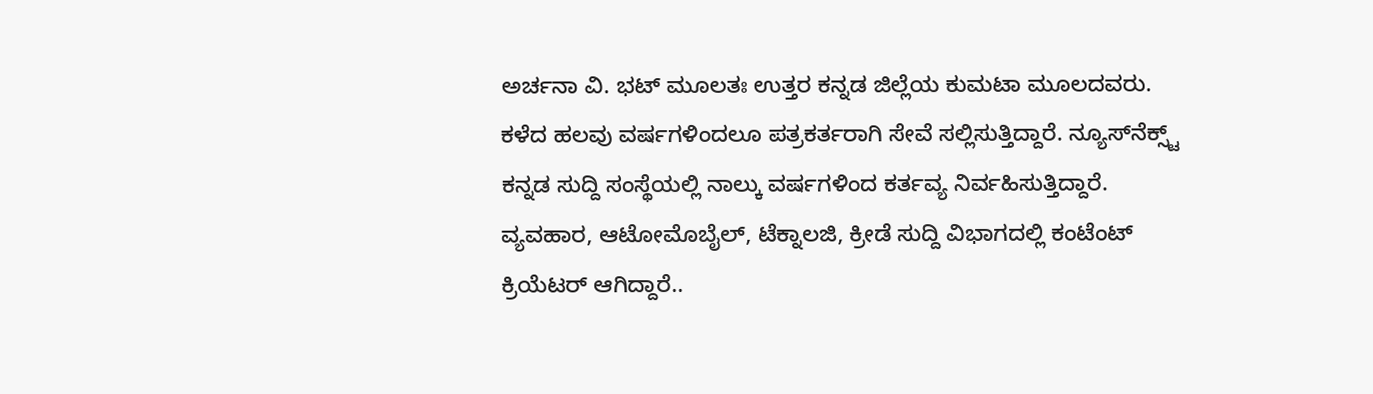ಅರ್ಚನಾ ವಿ. ಭಟ್‌ ಮೂಲತಃ ಉತ್ತರ ಕನ್ನಡ ಜಿಲ್ಲೆಯ ಕುಮಟಾ ಮೂಲದವರು. ಕಳೆದ ಹಲವು ವರ್ಷಗಳಿಂದಲೂ ಪತ್ರಕರ್ತರಾಗಿ ಸೇವೆ ಸಲ್ಲಿಸುತ್ತಿದ್ದಾರೆ. ನ್ಯೂಸ್‌ನೆಕ್ಸ್ಟ್‌ ಕನ್ನಡ ಸುದ್ದಿ ಸಂಸ್ಥೆಯಲ್ಲಿ ನಾಲ್ಕು ವರ್ಷಗಳಿಂದ ಕರ್ತವ್ಯ ನಿರ್ವಹಿಸುತ್ತಿದ್ದಾರೆ. ವ್ಯವಹಾರ, ಆಟೋಮೊಬೈಲ್‌, ಟೆಕ್ನಾಲಜಿ, ಕ್ರೀಡೆ ಸುದ್ದಿ ವಿಭಾಗದಲ್ಲಿ ಕಂಟೆಂಟ್‌ ಕ್ರಿಯೆಟರ್‌ ಆಗಿದ್ದಾರೆ..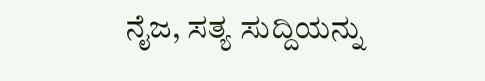ನೈಜ, ಸತ್ಯ ಸುದ್ದಿಯನ್ನು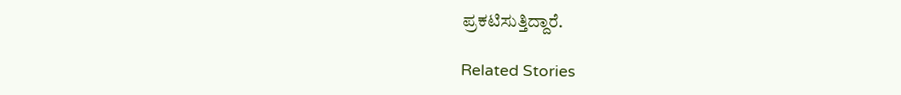ಪ್ರಕಟಿಸುತ್ತಿದ್ದಾರೆ.

Related Stories